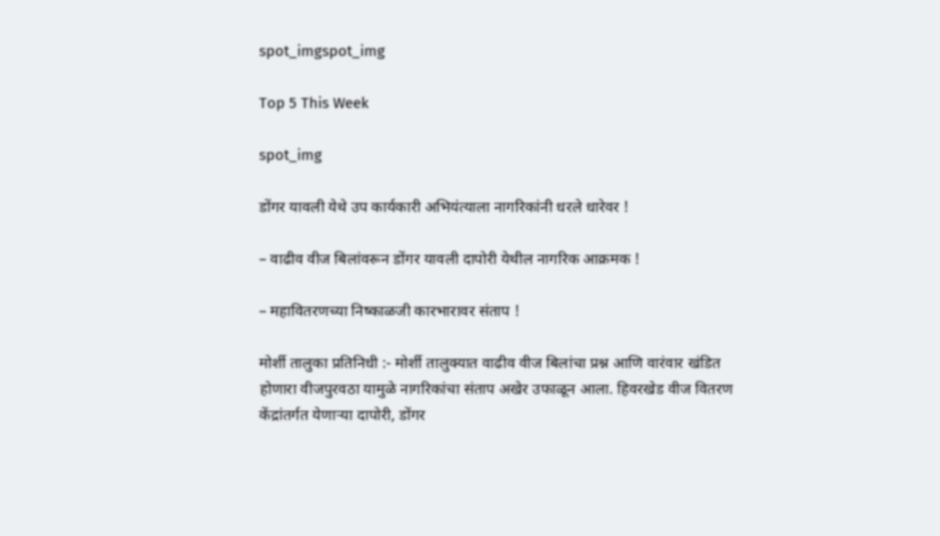spot_imgspot_img

Top 5 This Week

spot_img

डोंगर यावली येथे उप कार्यकारी अभियंत्याला नागरिकांनी धरले धारेवर !

– वाढीव वीज बिलांवरून डोंगर यावली दापोरी येथील नागरिक आक्रमक !

– महावितरणच्या निष्काळजी कारभारावर संताप !

मोर्शी तालुका प्रतिनिधी :- मोर्शी तालुक्यात वाढीव वीज बिलांचा प्रश्न आणि वारंवार खंडित होणारा वीजपुरवठा यामुळे नागरिकांचा संताप अखेर उफाळून आला. हिवरखेड वीज वितरण केंद्रांतर्गत येणाऱ्या दापोरी, डोंगर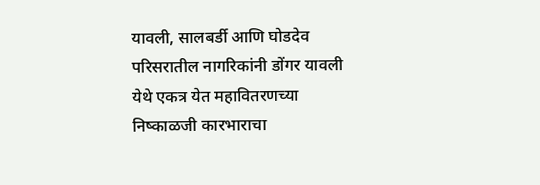यावली, सालबर्डी आणि घोडदेव परिसरातील नागरिकांनी डोंगर यावली येथे एकत्र येत महावितरणच्या निष्काळजी कारभाराचा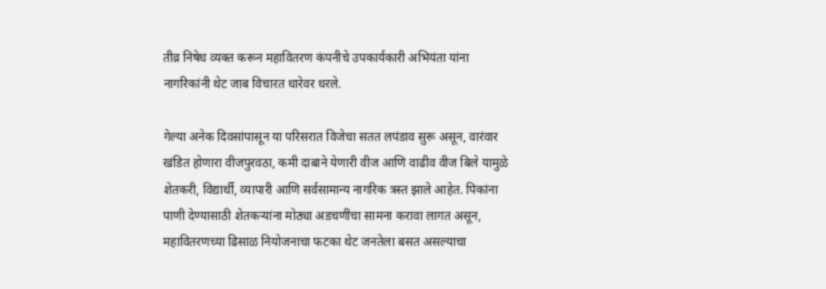तीव्र निषेध व्यक्त करून महावितरण कंपनीचे उपकार्यकारी अभियंता यांना नागरिकांनी थेट जाब विचारत धारेवर धरले.

गेल्या अनेक दिवसांपासून या परिसरात विजेचा सतत लपंडाव सुरू असून, वारंवार खंडित होणारा वीजपुरवठा, कमी दाबाने येणारी वीज आणि वाढीव वीज बिले यामुळे शेतकरी, विद्यार्थी, व्यापारी आणि सर्वसामान्य नागरिक त्रस्त झाले आहेत. पिकांना पाणी देण्यासाठी शेतकऱ्यांना मोठ्या अडचणींचा सामना करावा लागत असून, महावितरणच्या ढिसाळ नियोजनाचा फटका थेट जनतेला बसत असल्याचा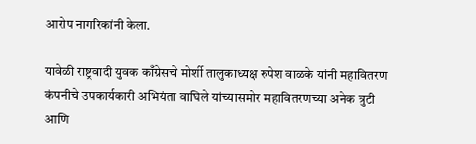आरोप नागरिकांनी केला.

यावेळी राष्ट्रवादी युवक काँग्रेसचे मोर्शी तालुकाध्यक्ष रुपेश वाळके यांनी महावितरण कंपनीचे उपकार्यकारी अभियंता वाघिले यांच्यासमोर महावितरणच्या अनेक त्रुटी आणि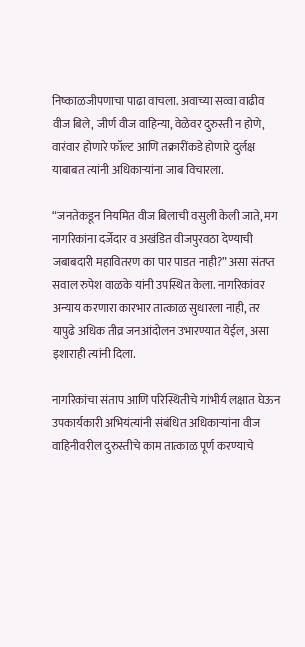निष्काळजीपणाचा पाढा वाचला. अवाच्या सव्वा वाढीव वीज बिले, जीर्ण वीज वाहिन्या, वेळेवर दुरुस्ती न होणे, वारंवार होणारे फॉल्ट आणि तक्रारींकडे होणारे दुर्लक्ष याबाबत त्यांनी अधिकाऱ्यांना जाब विचारला.

“जनतेकडून नियमित वीज बिलाची वसुली केली जाते, मग नागरिकांना दर्जेदार व अखंडित वीजपुरवठा देण्याची जबाबदारी महावितरण का पार पाडत नाही?” असा संतप्त सवाल रुपेश वाळके यांनी उपस्थित केला. नागरिकांवर अन्याय करणारा कारभार तात्काळ सुधारला नाही, तर यापुढे अधिक तीव्र जनआंदोलन उभारण्यात येईल, असा इशाराही त्यांनी दिला.

नागरिकांचा संताप आणि परिस्थितीचे गांभीर्य लक्षात घेऊन उपकार्यकारी अभियंत्यांनी संबंधित अधिकाऱ्यांना वीज वाहिनीवरील दुरुस्तीचे काम तात्काळ पूर्ण करण्याचे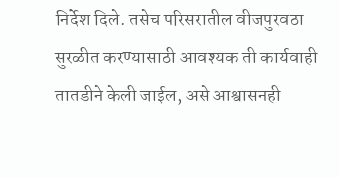निर्देश दिले. तसेच परिसरातील वीजपुरवठा सुरळीत करण्यासाठी आवश्यक ती कार्यवाही तातडीने केली जाईल, असे आश्वासनही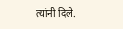त्यांनी दिले.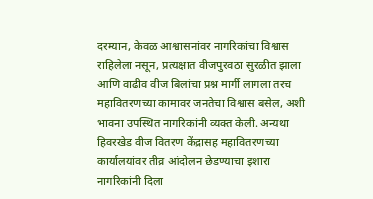दरम्यान, केवळ आश्वासनांवर नागरिकांचा विश्वास राहिलेला नसून, प्रत्यक्षात वीजपुरवठा सुरळीत झाला आणि वाढीव वीज बिलांचा प्रश्न मार्गी लागला तरच महावितरणच्या कामावर जनतेचा विश्वास बसेल, अशी भावना उपस्थित नागरिकांनी व्यक्त केली. अन्यथा हिवरखेड वीज वितरण केंद्रासह महावितरणच्या कार्यालयांवर तीव्र आंदोलन छेडण्याचा इशारा नागरिकांनी दिला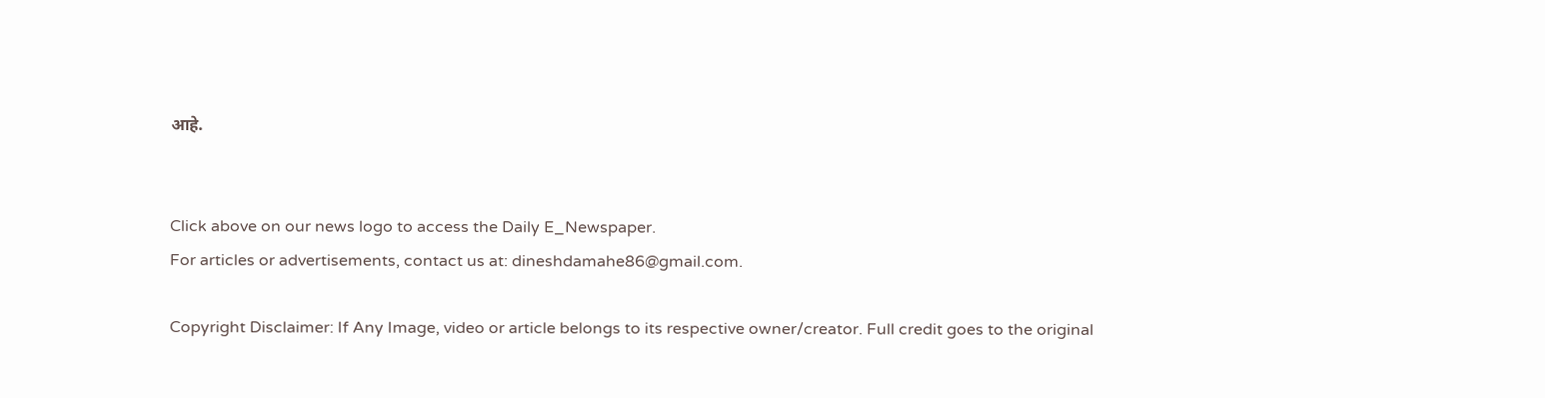आहे.


Click above on our news logo to access the Daily E_Newspaper.
For articles or advertisements, contact us at: dineshdamahe86@gmail.com.

Copyright Disclaimer: If Any Image, video or article belongs to its respective owner/creator. Full credit goes to the original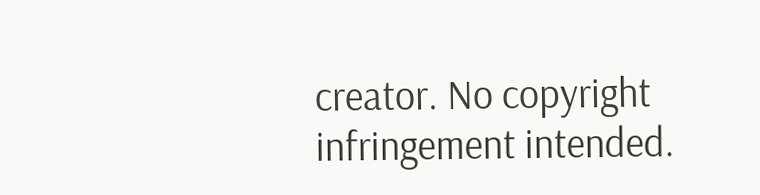creator. No copyright infringement intended.